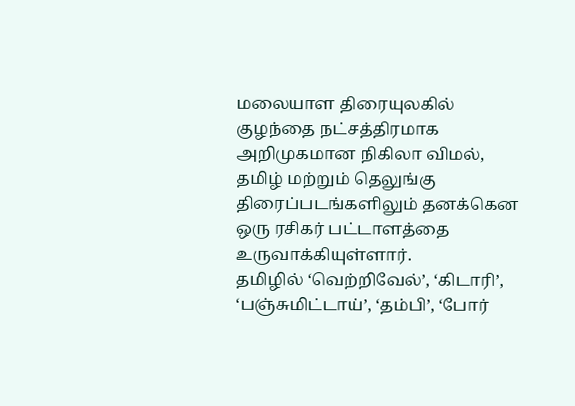மலையாள திரையுலகில் குழந்தை நட்சத்திரமாக அறிமுகமான நிகிலா விமல், தமிழ் மற்றும் தெலுங்கு திரைப்படங்களிலும் தனக்கென ஒரு ரசிகர் பட்டாளத்தை உருவாக்கியுள்ளார்.
தமிழில் ‘வெற்றிவேல்’, ‘கிடாரி’, ‘பஞ்சுமிட்டாய்’, ‘தம்பி’, ‘போர்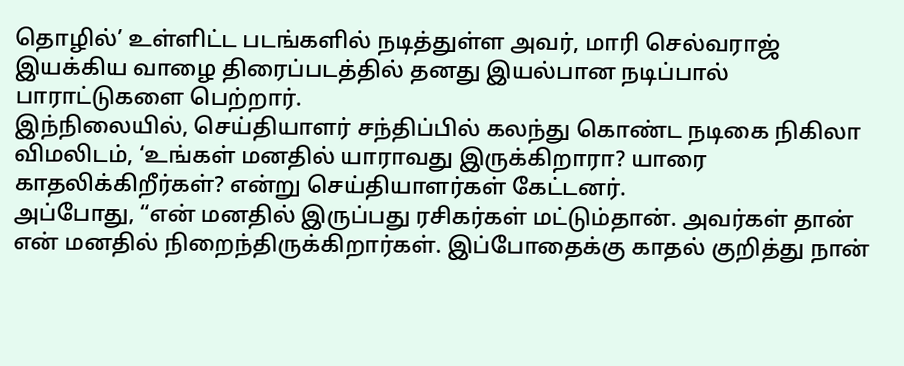தொழில்’ உள்ளிட்ட படங்களில் நடித்துள்ள அவர், மாரி செல்வராஜ் இயக்கிய வாழை திரைப்படத்தில் தனது இயல்பான நடிப்பால் பாராட்டுகளை பெற்றார்.
இந்நிலையில், செய்தியாளர் சந்திப்பில் கலந்து கொண்ட நடிகை நிகிலா விமலிடம், ‘உங்கள் மனதில் யாராவது இருக்கிறாரா? யாரை காதலிக்கிறீர்கள்? என்று செய்தியாளர்கள் கேட்டனர்.
அப்போது, “என் மனதில் இருப்பது ரசிகர்கள் மட்டும்தான். அவர்கள் தான் என் மனதில் நிறைந்திருக்கிறார்கள். இப்போதைக்கு காதல் குறித்து நான்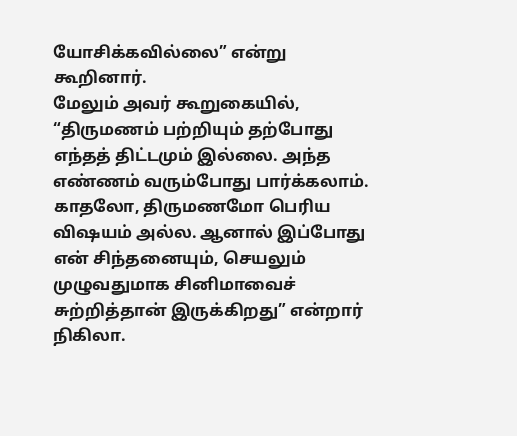யோசிக்கவில்லை” என்று கூறினார்.
மேலும் அவர் கூறுகையில், “திருமணம் பற்றியும் தற்போது எந்தத் திட்டமும் இல்லை. அந்த எண்ணம் வரும்போது பார்க்கலாம். காதலோ, திருமணமோ பெரிய விஷயம் அல்ல. ஆனால் இப்போது என் சிந்தனையும், செயலும் முழுவதுமாக சினிமாவைச் சுற்றித்தான் இருக்கிறது” என்றார் நிகிலா.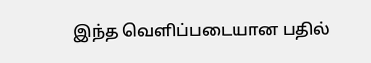இந்த வெளிப்படையான பதில்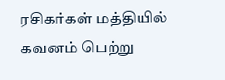ரசிகர்கள் மத்தியில் கவனம் பெற்று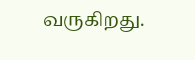வருகிறது.